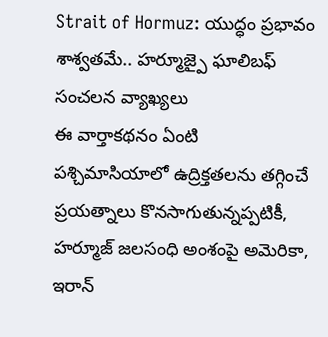Strait of Hormuz: యుద్ధం ప్రభావం శాశ్వతమే.. హర్మూజ్పై ఘాలిబఫ్ సంచలన వ్యాఖ్యలు
ఈ వార్తాకథనం ఏంటి
పశ్చిమాసియాలో ఉద్రిక్తతలను తగ్గించే ప్రయత్నాలు కొనసాగుతున్నప్పటికీ, హర్మూజ్ జలసంధి అంశంపై అమెరికా, ఇరాన్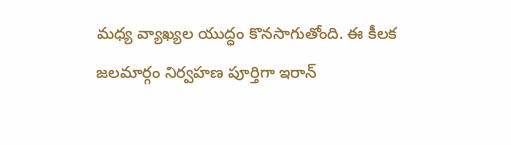మధ్య వ్యాఖ్యల యుద్ధం కొనసాగుతోంది. ఈ కీలక జలమార్గం నిర్వహణ పూర్తిగా ఇరాన్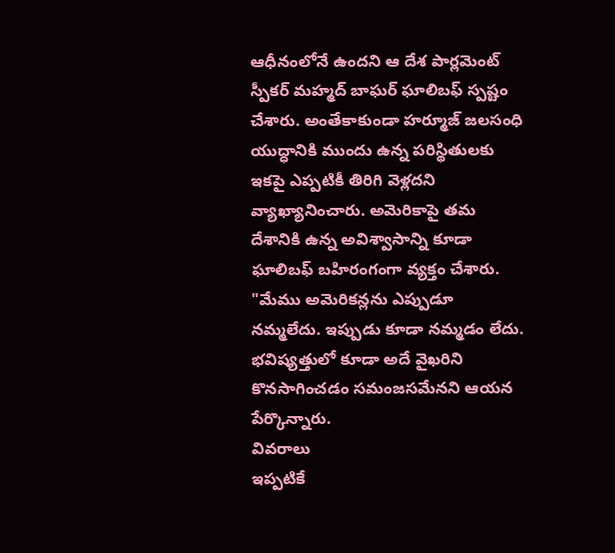ఆధీనంలోనే ఉందని ఆ దేశ పార్లమెంట్ స్పీకర్ మహ్మద్ బాఘర్ ఘాలిబఫ్ స్పష్టం చేశారు. అంతేకాకుండా హర్మూజ్ జలసంధి యుద్ధానికి ముందు ఉన్న పరిస్థితులకు ఇకపై ఎప్పటికీ తిరిగి వెళ్లదని వ్యాఖ్యానించారు. అమెరికాపై తమ దేశానికి ఉన్న అవిశ్వాసాన్ని కూడా ఘాలిబఫ్ బహిరంగంగా వ్యక్తం చేశారు. "మేము అమెరికన్లను ఎప్పుడూ నమ్మలేదు. ఇప్పుడు కూడా నమ్మడం లేదు. భవిష్యత్తులో కూడా అదే వైఖరిని కొనసాగించడం సమంజసమేనని ఆయన పేర్కొన్నారు.
వివరాలు
ఇప్పటికే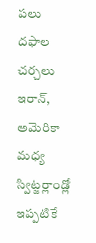పలు దఫాల చర్చలు
ఇరాన్, అమెరికా మధ్య స్విట్జర్లాండ్లో ఇప్పటికే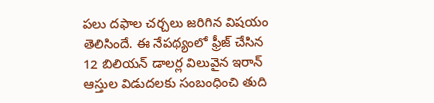పలు దఫాల చర్చలు జరిగిన విషయం తెలిసిందే. ఈ నేపథ్యంలో ఫ్రీజ్ చేసిన 12 బిలియన్ డాలర్ల విలువైన ఇరాన్ ఆస్తుల విడుదలకు సంబంధించి తుది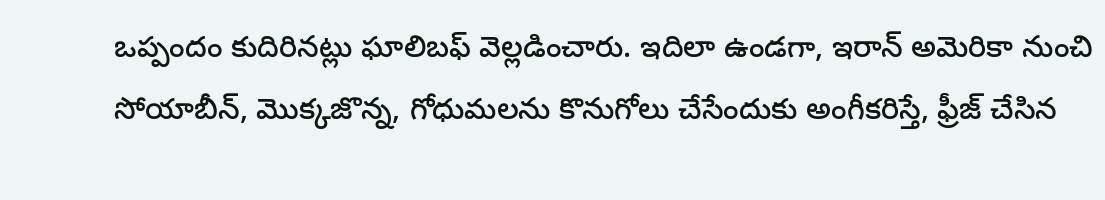ఒప్పందం కుదిరినట్లు ఘాలిబఫ్ వెల్లడించారు. ఇదిలా ఉండగా, ఇరాన్ అమెరికా నుంచి సోయాబీన్, మొక్కజొన్న, గోధుమలను కొనుగోలు చేసేందుకు అంగీకరిస్తే, ఫ్రీజ్ చేసిన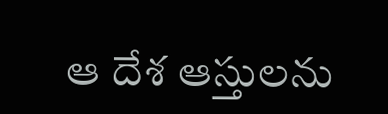ఆ దేశ ఆస్తులను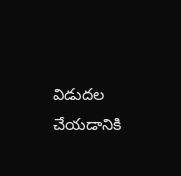విడుదల చేయడానికి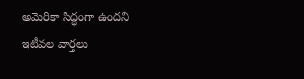అమెరికా సిద్ధంగా ఉందని ఇటీవల వార్తలు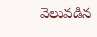వెలువడిన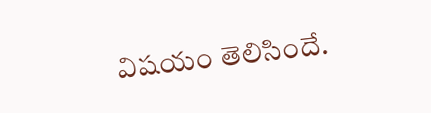విషయం తెలిసిందే.